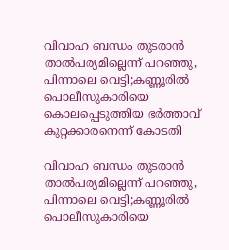വിവാഹ ബന്ധം തുടരാൻ താ‌ൽപര്യമില്ലെന്ന് പറഞ്ഞു, പിന്നാലെ വെട്ടി;കണ്ണൂരിൽ പൊലീസുകാരിയെ കൊലപ്പെടുത്തിയ ഭർത്താവ് കുറ്റക്കാരനെന്ന് കോടതി

വിവാഹ ബന്ധം തുടരാൻ താ‌ൽപര്യമില്ലെന്ന് പറഞ്ഞു, പിന്നാലെ വെട്ടി;കണ്ണൂരിൽ പൊലീസുകാരിയെ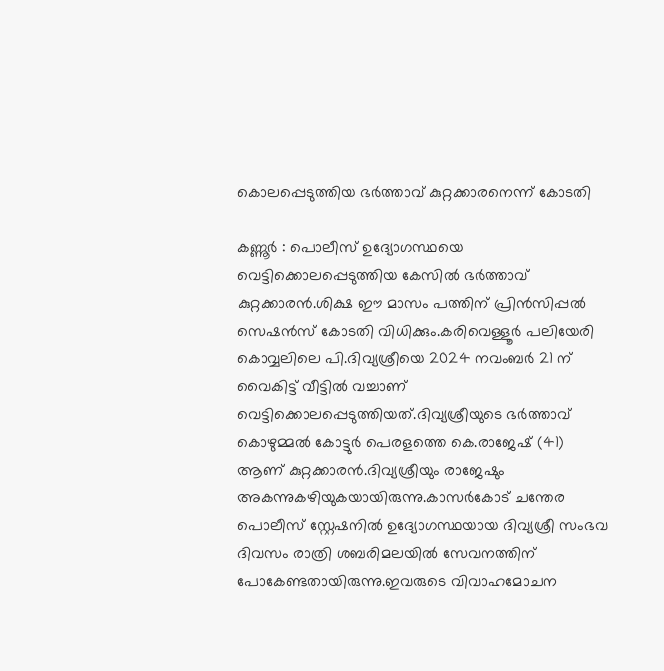കൊലപ്പെടുത്തിയ ഭർത്താവ് കുറ്റക്കാരനെന്ന് കോടതി

കണ്ണൂർ : പൊലീസ് ഉദ്യോഗസ്ഥയെ വെട്ടിക്കൊലപ്പെടുത്തിയ കേസിൽ ഭർത്താവ് കുറ്റക്കാരൻ.ശിക്ഷ ഈ മാസം പത്തിന് പ്രിൻസിപ്പൽ സെഷൻസ് കോടതി വിധിക്കും.കരിവെള്ളൂർ പലിയേരി കൊവ്വലിലെ പി.ദിവ്യശ്രീയെ 2024 നവംബർ 21 ന് വൈകിട്ട് വീട്ടിൽ വച്ചാണ് വെട്ടിക്കൊലപ്പെടുത്തിയത്.ദിവ്യശ്രീയുടെ ഭർത്താവ് കൊഴുമ്മൽ കോട്ടുർ പെരളത്തെ കെ.രാജേഷ് (41) ആണ് കുറ്റക്കാരൻ.ദിവ്യശ്രീയും രാജേഷും അകന്നുകഴിയുകയായിരുന്നു.കാസർകോട് ചന്തേര പൊലീസ് സ്റ്റേഷനിൽ ഉദ്യോഗസ്ഥയായ ദിവ്യശ്രീ സംഭവ ദിവസം രാത്രി ശബരിമലയിൽ സേവനത്തിന് പോകേണ്ടതായിരുന്നു.ഇവരുടെ വിവാഹമോചന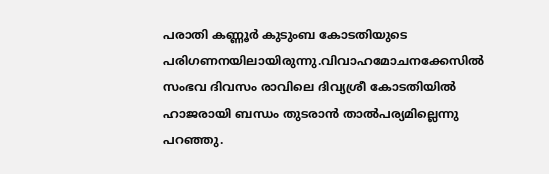പരാതി കണ്ണൂർ കുടുംബ കോടതിയുടെ പരിഗണനയിലായിരുന്നു.വിവാഹമോചനക്കേസിൽ സംഭവ ദിവസം രാവിലെ ദിവ്യശ്രീ കോടതിയിൽ ഹാജരായി ബന്ധം തുടരാൻ താൽപര്യമില്ലെന്നു പറഞ്ഞു.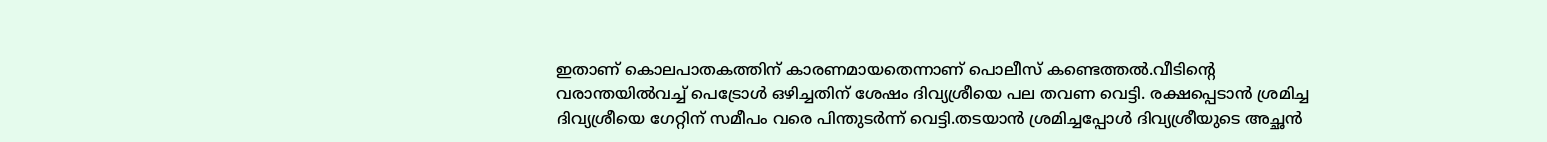ഇതാണ് കൊലപാതകത്തിന് കാരണമായതെന്നാണ് പൊലീസ് കണ്ടെത്തൽ.വീടിന്റെ വരാന്തയിൽവച്ച് പെട്രോൾ ഒഴിച്ചതിന് ശേഷം ദിവ്യശ്രീയെ പല തവണ വെട്ടി. രക്ഷപ്പെടാൻ ശ്രമിച്ച ദിവ്യശ്രീയെ ഗേറ്റിന് സമീപം വരെ പിന്തുടർന്ന് വെട്ടി.തടയാൻ ശ്രമിച്ചപ്പോൾ ദിവ്യശ്രീയുടെ അച്ഛൻ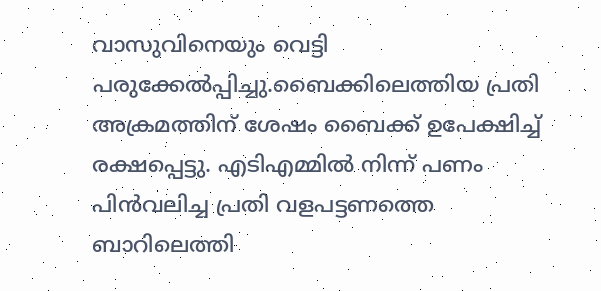വാസുവിനെയും വെട്ടി പരുക്കേൽപ്പിച്ചു.ബൈക്കിലെത്തിയ പ്രതി അക്രമത്തിന് ശേഷം ബൈക്ക് ഉപേക്ഷിച്ച് രക്ഷപ്പെട്ടു. എടിഎമ്മിൽ നിന്ന്‌ പണം പിൻവലിച്ച പ്രതി വളപട്ടണത്തെ ബാറിലെത്തി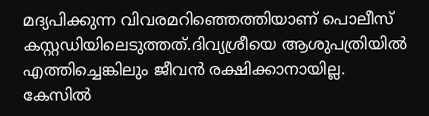മദ്യപിക്കുന്ന വിവരമറിഞ്ഞെത്തിയാണ് പൊലീസ് കസ്റ്റഡിയിലെടുത്തത്.ദിവ്യശ്രീയെ ആശുപത്രിയിൽ എത്തിച്ചെങ്കിലും ജീവൻ രക്ഷിക്കാനായില്ല.
കേസിൽ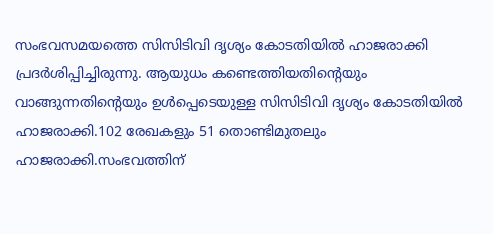സംഭവസമയത്തെ സിസിടിവി ദൃശ്യം കോടതിയിൽ ഹാജരാക്കി പ്രദർശിപ്പിച്ചിരുന്നു. ആയുധം കണ്ടെത്തിയതിന്റെയും വാങ്ങുന്നതിന്റെയും ഉൾപ്പെടെയുള്ള സിസിടിവി ദൃശ്യം കോടതിയിൽ ഹാജരാക്കി.102 രേഖകളും 51 തൊണ്ടിമുതലും ഹാജരാക്കി.സംഭവത്തിന്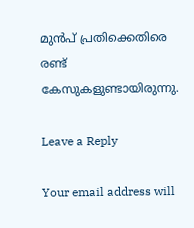മുൻപ് പ്രതിക്കെതിരെ രണ്ട് കേസുകളുണ്ടായിരുന്നു.

Leave a Reply

Your email address will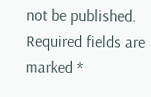not be published. Required fields are marked *